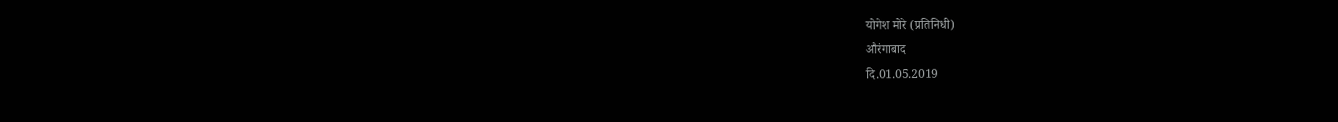योगेश मोरे (प्रतिनिधी)
औरंगाबाद
दि.01.05.2019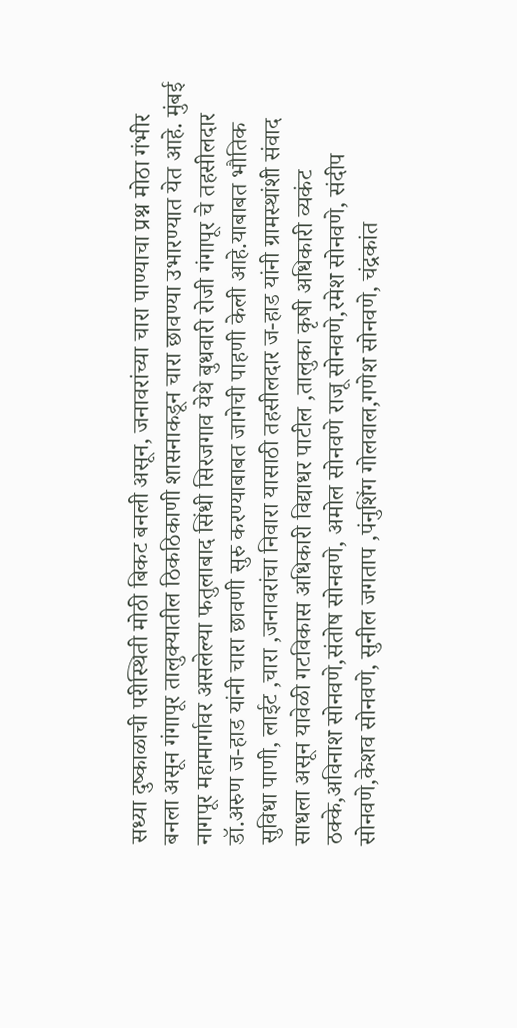सध्या दुष्काळाची परीस्थिती मोठी बिकट बनली असून, जनावरांच्या चारा पाण्याचा प्रश्न मोठा गंभीर बनला असून गंगापूर तालुक्यातील ठिकठिकाणी शासनाकडून चारा छावण्या उभारण्यात येत आहे. मुंबई नागपूर महामार्गावर असलेल्या फतुलाबाद सिंधी सिरजगाव येथे बुधवारी रोजी गंगापूर चे तहसीलदार डॉ.अरुण ज-हाड यांनी चारा छावणी सुरु करण्याबाबत जागेची पाहणी केली आहे.याबाबत भौतिक सुविधा पाणी, लाईट ,चारा ,जनावरांचा निवारा यासाठी तहसीलदार ज-हाड यांनी ग्रामस्थांशी संवाद साधला असून यावेळी गटविकास अधिकारी विद्याधर पाटील ,तालुका कृषी अधिकारी व्यकंट ठक्के,अविनाश सोनवणे,संतोष सोनवणे, अमोल सोनवणे राजू सोनवणे,रमेश सोनवणे, संदीप सोनवणे,केशव सोनवणे, सुनील जगताप ,पंनुशिंग गोलवाल,गणेश सोनवणे, चंद्रकांत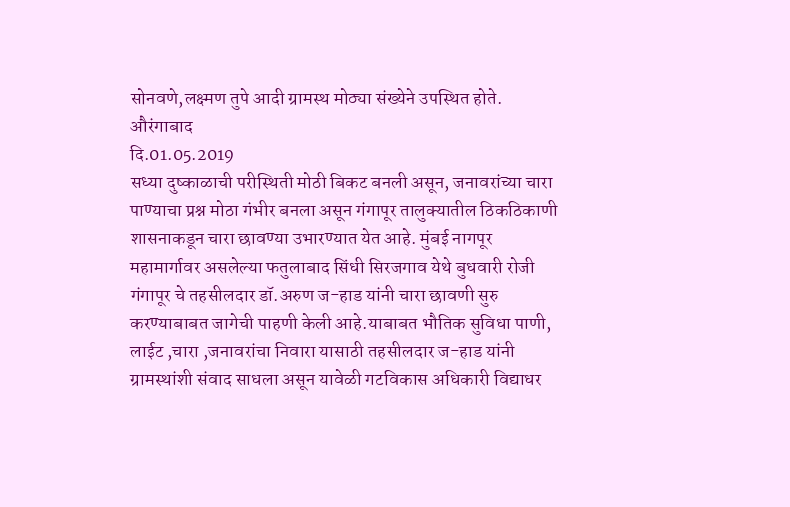सोनवणे,लक्ष्मण तुपे आदी ग्रामस्थ मोठ्या संख्येने उपस्थित होते.
औरंगाबाद
दि.01.05.2019
सध्या दुष्काळाची परीस्थिती मोठी बिकट बनली असून, जनावरांच्या चारा पाण्याचा प्रश्न मोठा गंभीर बनला असून गंगापूर तालुक्यातील ठिकठिकाणी शासनाकडून चारा छावण्या उभारण्यात येत आहे. मुंबई नागपूर महामार्गावर असलेल्या फतुलाबाद सिंधी सिरजगाव येथे बुधवारी रोजी गंगापूर चे तहसीलदार डॉ.अरुण ज-हाड यांनी चारा छावणी सुरु करण्याबाबत जागेची पाहणी केली आहे.याबाबत भौतिक सुविधा पाणी, लाईट ,चारा ,जनावरांचा निवारा यासाठी तहसीलदार ज-हाड यांनी ग्रामस्थांशी संवाद साधला असून यावेळी गटविकास अधिकारी विद्याधर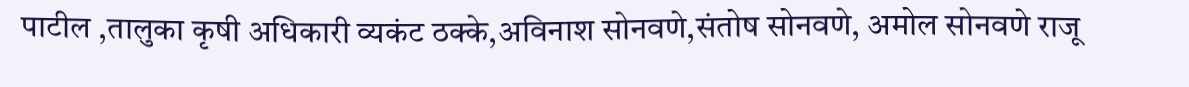पाटील ,तालुका कृषी अधिकारी व्यकंट ठक्के,अविनाश सोनवणे,संतोष सोनवणे, अमोल सोनवणे राजू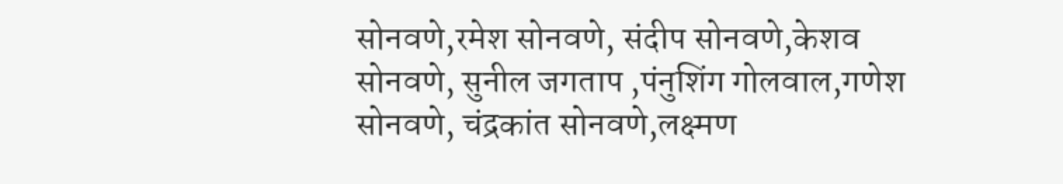सोनवणे,रमेश सोनवणे, संदीप सोनवणे,केशव सोनवणे, सुनील जगताप ,पंनुशिंग गोलवाल,गणेश सोनवणे, चंद्रकांत सोनवणे,लक्ष्मण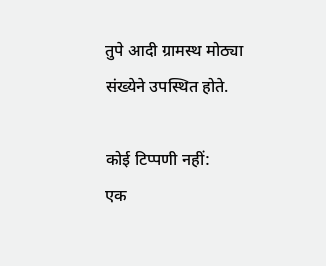तुपे आदी ग्रामस्थ मोठ्या संख्येने उपस्थित होते.

कोई टिप्पणी नहीं:
एक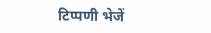टिप्पणी भेजें